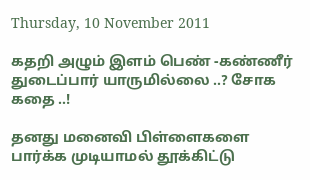Thursday, 10 November 2011

கதறி அழும் இளம் பெண் -கண்ணீர் துடைப்பார் யாருமில்லை ..? சோக கதை ..!

தனது மனைவி பிள்ளைகளை பார்க்க முடியாமல் தூக்கிட்டு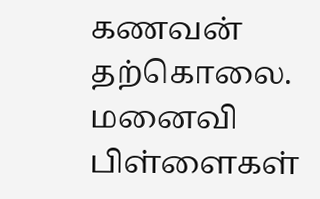கணவன் தற்கொலை. மனைவி பிள்ளைகள்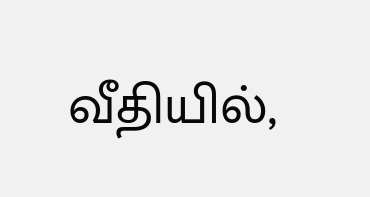வீதியில்,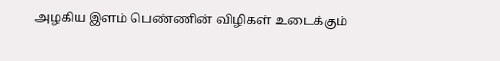அழகிய இளம் பெண்ணின் விழிகள் உடைக்கும்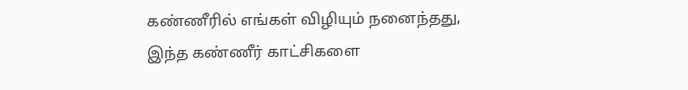கண்ணீரில் எங்கள் விழியும் நனைந்தது, இந்த கண்ணீர் காட்சிகளை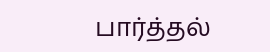பார்த்தல்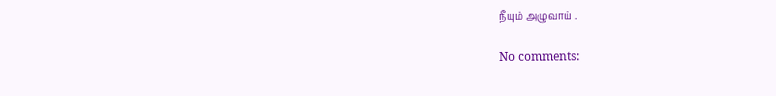நீயும் அழுவாய் .

No comments: